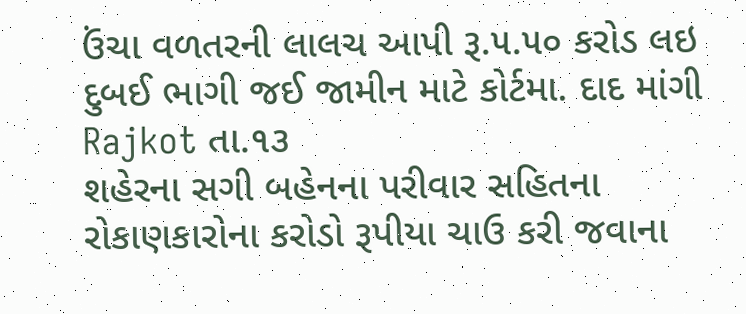ઉંચા વળતરની લાલચ આપી રૂ.૫.૫૦ કરોડ લઇ દુબઈ ભાગી જઈ જામીન માટે કોર્ટમા. દાદ માંગી
Rajkot તા.૧૩
શહેરના સગી બહેનના પરીવાર સહિતના રોકાણકારોના કરોડો રૂપીયા ચાઉ કરી જવાના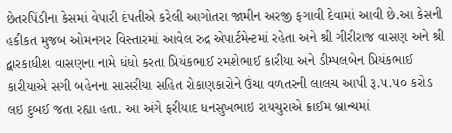છેતરપિંડીના કેસમાં વેપારી દંપતીએ કરેલી આગોતરા જામીન અરજી ફગાવી દેવામાં આવી છે.આ કેસની હકીકત મુજબ ઓમનગર વિસ્તારમાં આવેલ રુદ્ર એપાર્ટમેન્ટમાં રહેતા અને શ્રી ગીરીરાજ વાસણ અને શ્રી દ્વારકાધીશ વાસણના નામે ધંધો કરતા પ્રિયંકભાઈ રમશેભાઈ કારીયા અને ડીમ્પલબેન પ્રિયંકભાઈ કારીયાએ સગી બહેનના સાસરીયા સહિત રોકાણકારોને ઉંચા વળતરની લાલચ આપી રૂ.૫.૫૦ કરોડ લઇ દુબઈ જતા રહ્યા હતા. આ અંગે ફરીયાદ ધનસુખભાઇ રાયચુરાએ ક્રાઈમ બ્રાન્ચમાં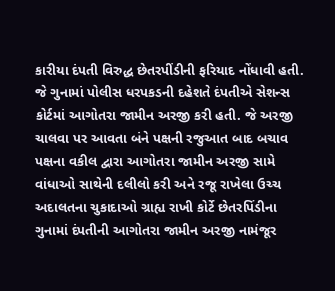કારીયા દંપતી વિરુદ્ધ છેતરપીંડીની ફરિયાદ નોંધાવી હતી. જે ગુનામાં પોલીસ ધરપકડની દહેશતે દંપતીએ સેશન્સ કોર્ટમાં આગોતરા જામીન અરજી કરી હતી. જે અરજી ચાલવા પર આવતા બંને પક્ષની રજુઆત બાદ બચાવ પક્ષના વકીલ દ્વારા આગોતરા જામીન અરજી સામે વાંધાઓ સાથેની દલીલો કરી અને રજૂ રાખેલા ઉચ્ચ અદાલતના ચુકાદાઓ ગ્રાહ્ય રાખી કોર્ટે છેતરપિંડીના ગુનામાં દંપતીની આગોતરા જામીન અરજી નામંજૂર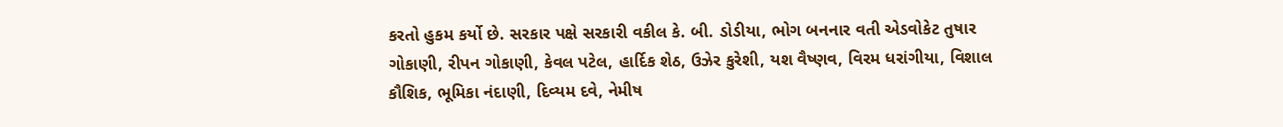કરતો હુકમ કર્યો છે. સરકાર પક્ષે સરકારી વકીલ કે. બી. ડોડીયા, ભોગ બનનાર વતી એડવોકેટ તુષાર ગોકાણી, રીપન ગોકાણી, કેવલ પટેલ, હાર્દિક શેઠ, ઉઝેર કુરેશી, યશ વૈષ્ણવ, વિરમ ધરાંગીયા, વિશાલ કૌશિક, ભૂમિકા નંદાણી, દિવ્યમ દવે, નેમીષ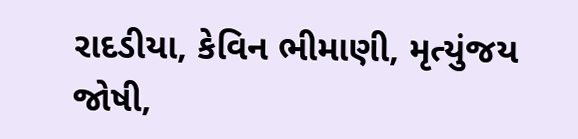રાદડીયા, કેવિન ભીમાણી, મૃત્યુંજય જોષી,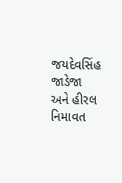જયદેવસિંહ જાડેજા અને હીરલ નિમાવત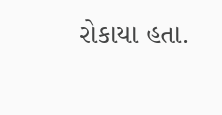રોકાયા હતા.